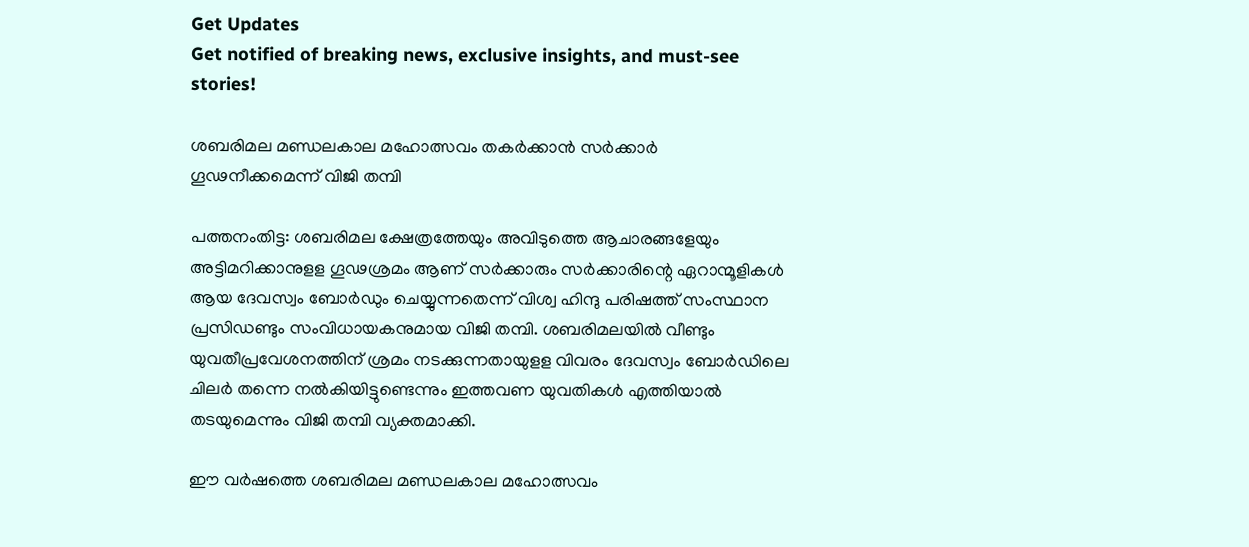Get Updates
Get notified of breaking news, exclusive insights, and must-see stories!

ശബരിമല മണ്ഡലകാല മഹോത്സവം തകർക്കാൻ സർക്കാർ ഗൂഢനീക്കമെന്ന് വിജി തമ്പി

പത്തനംതിട്ട: ശബരിമല ക്ഷേത്രത്തേയും അവിടുത്തെ ആചാരങ്ങളേയും അട്ടിമറിക്കാനുളള ഗൂഢശ്രമം ആണ് സര്‍ക്കാരും സര്‍ക്കാരിന്റെ ഏറാന്മൂളികള്‍ ആയ ദേവസ്വം ബോര്‍ഡും ചെയ്യുന്നതെന്ന് വിശ്വ ഹിന്ദു പരിഷത്ത് സംസ്ഥാന പ്രസിഡണ്ടും സംവിധായകനുമായ വിജി തമ്പി. ശബരിമലയില്‍ വീണ്ടും യുവതീപ്രവേശനത്തിന് ശ്രമം നടക്കുന്നതായുളള വിവരം ദേവസ്വം ബോര്‍ഡിലെ ചിലര്‍ തന്നെ നല്‍കിയിട്ടുണ്ടെന്നും ഇത്തവണ യുവതികള്‍ എത്തിയാല്‍ തടയുമെന്നും വിജി തമ്പി വ്യക്തമാക്കി.

ഈ വർഷത്തെ ശബരിമല മണ്ഡലകാല മഹോത്സവം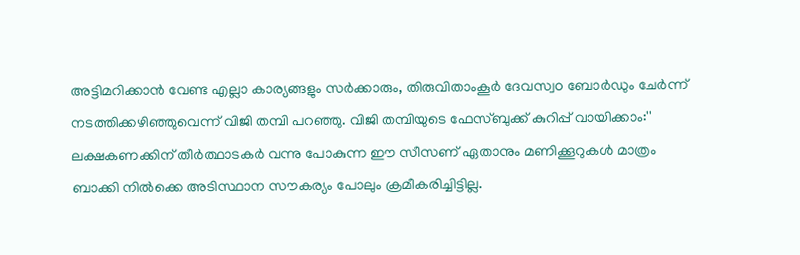അട്ടിമറിക്കാൻ വേണ്ട എല്ലാ കാര്യങ്ങളും സർക്കാരും, തിരുവിതാംകൂർ ദേവസ്വo ബോർഡും ചേർന്ന് നടത്തിക്കഴിഞ്ഞുവെന്ന് വിജി തമ്പി പറഞ്ഞു. വിജി തമ്പിയുടെ ഫേസ്ബുക്ക് കുറിപ്പ് വായിക്കാം:'' ലക്ഷകണക്കിന് തീർത്ഥാടകർ വന്നു പോകുന്ന ഈ സീസണ് ഏതാനും മണിക്കൂറുകൾ മാത്രം ബാക്കി നിൽക്കെ അടിസ്ഥാന സൗകര്യം പോലും ക്രമീകരിച്ചിട്ടില്ല.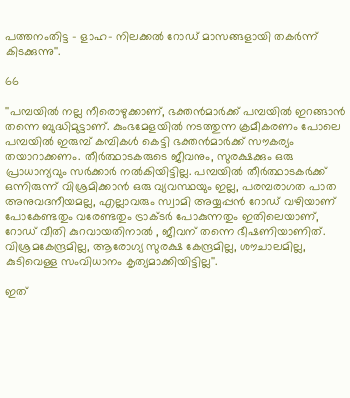പത്തനംതിട്ട - ളാഹ- നിലക്കൽ റോഡ് മാസങ്ങളായി തകർന്ന് കിടക്കുന്നു''.

66

''പമ്പയിൽ നല്ല നീരൊഴുക്കാണ്, ഭക്തൻമാർക്ക് പമ്പയിൽ ഇറങ്ങാൻ തന്നെ ബുദ്ധിമുട്ടാണ്. കുംഭമേളയിൽ നടത്തുന്ന ക്രമീകരണം പോലെ പമ്പയിൽ ഇരുമ്പ് കമ്പികൾ കെട്ടി ഭക്തൻമാർക്ക് സൗകര്യം തയാറാക്കണം. തീർത്ഥാടകരുടെ ജീവനും, സുരക്ഷക്കും ഒരു പ്രാധാന്യവും സർക്കാർ നൽകിയിട്ടില്ല. പമ്പയിൽ തീർത്ഥാടകർക്ക് ഒന്നിരുന്ന് വിശ്രമിക്കാൻ ഒരു വ്യവസ്ഥയും ഇല്ല, പരമ്പരാഗത പാത അനുവദനീയമല്ല, എല്ലാവരും സ്വാമി അയ്യപ്പൻ റോഡ് വഴിയാണ് പോകേണ്ടതും വരേണ്ടതും ട്രാക്ടർ പോകുന്നതും ഇതിലെയാണ്, റോഡ് വീതി കുറവായതിനാൽ , ജീവന് തന്നെ ഭീഷണിയാണിത്. വിശ്രമകേന്ദ്രമില്ല, ആരോഗ്യ സുരക്ഷ കേന്ദ്രമില്ല, ശൗചാലമില്ല, കുടിവെള്ള സംവിധാനം കൃത്യമാക്കിയിട്ടില്ല''.

ഇത്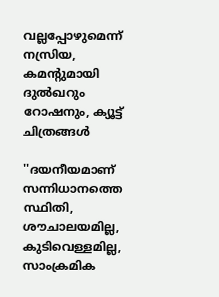വല്ലപ്പോഴുമെന്ന് നസ്രിയ, കമന്റുമായി ദുൽഖറും റോഷനും, ക്യൂട്ട് ചിത്രങ്ങൾ

''ദയനീയമാണ് സന്നിധാനത്തെ സ്ഥിതി, ശൗചാലയമില്ല, കുടിവെള്ളമില്ല, സാംക്രമിക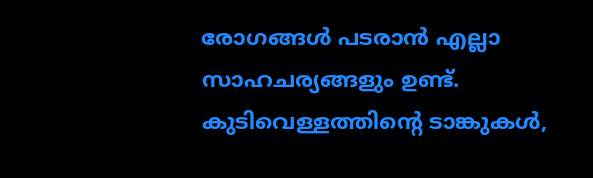രോഗങ്ങൾ പടരാൻ എല്ലാ സാഹചര്യങ്ങളും ഉണ്ട്. കുടിവെള്ളത്തിൻ്റെ ടാങ്കുകൾ,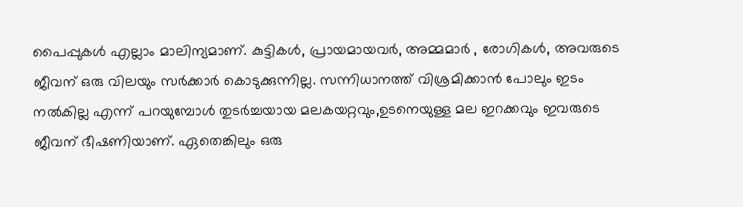പൈപ്പുകൾ എല്ലാം മാലിന്യമാണ്. കുട്ടികൾ, പ്രായമായവർ, അമ്മമാർ , രോഗികൾ, അവരുടെ ജീവന് ഒരു വിലയും സർക്കാർ കൊടുക്കുന്നില്ല. സന്നിധാനത്ത് വിശ്രമിക്കാൻ പോലും ഇടം നൽകില്ല എന്ന് പറയുമ്പോൾ തുടർച്ചയായ മലകയറ്റവും,ഉടനെയുള്ള മല ഇറക്കവും ഇവരുടെ ജീവന് ഭീഷണിയാണ്. ഏതെങ്കിലും ഒരു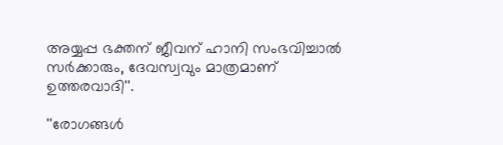അയ്യപ്പ ഭക്തന് ജീവന് ഹാനി സംഭവിച്ചാൽ സർക്കാരും, ദേവസ്വവും മാത്രമാണ് ഉത്തരവാദി''.

''രോഗങ്ങൾ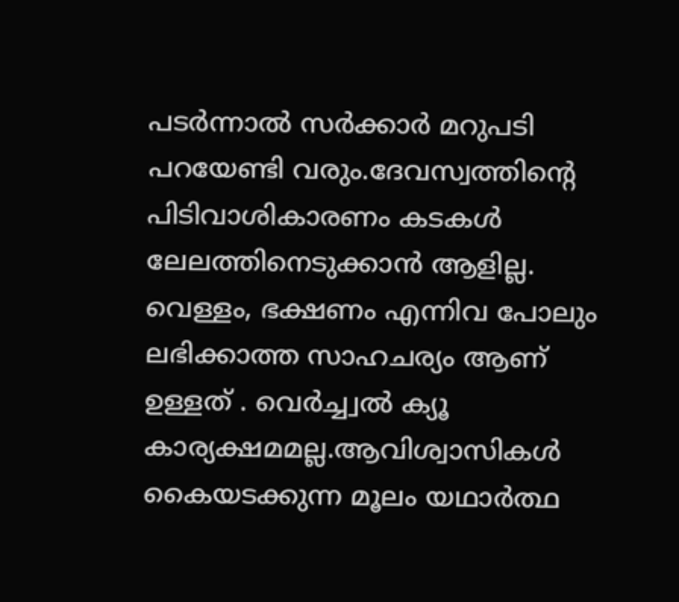പടർന്നാൽ സർക്കാർ മറുപടി പറയേണ്ടി വരും.ദേവസ്വത്തിൻ്റെ പിടിവാശികാരണം കടകൾ ലേലത്തിനെടുക്കാൻ ആളില്ല. വെള്ളം, ഭക്ഷണം എന്നിവ പോലും ലഭിക്കാത്ത സാഹചര്യം ആണ് ഉള്ളത് . വെർച്ച്വൽ ക്യൂ കാര്യക്ഷമമല്ല.ആവിശ്വാസികൾ കൈയടക്കുന്ന മൂലം യഥാർത്ഥ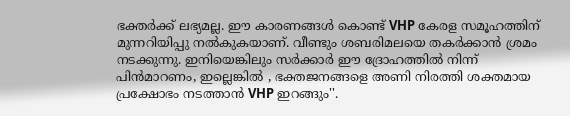ഭക്തർക്ക് ലഭ്യമല്ല. ഈ കാരണങ്ങൾ കൊണ്ട് VHP കേരള സമൂഹത്തിന് മുന്നറിയിപ്പു നൽകുകയാണ്. വീണ്ടും ശബരിമലയെ തകർക്കാൻ ശ്രമം നടക്കുന്നു. ഇനിയെങ്കിലും സർക്കാർ ഈ ദ്രോഹത്തിൽ നിന്ന് പിൻമാറണം, ഇല്ലെങ്കിൽ , ഭക്തജനങ്ങളെ അണി നിരത്തി ശക്തമായ പ്രക്ഷോഭം നടത്താൻ VHP ഇറങ്ങും''.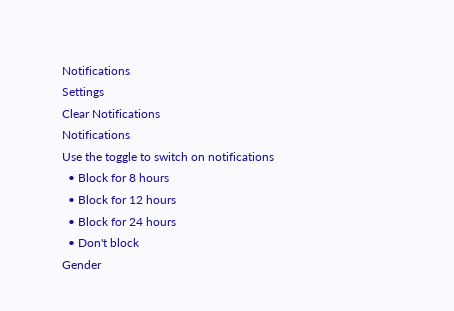Notifications
Settings
Clear Notifications
Notifications
Use the toggle to switch on notifications
  • Block for 8 hours
  • Block for 12 hours
  • Block for 24 hours
  • Don't block
Gender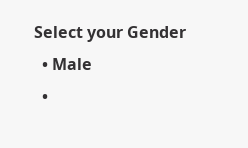Select your Gender
  • Male
  •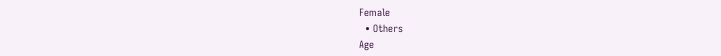Female
  • Others
Age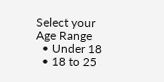Select your Age Range
  • Under 18
  • 18 to 25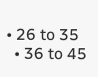• 26 to 35
  • 36 to 45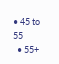• 45 to 55
  • 55+